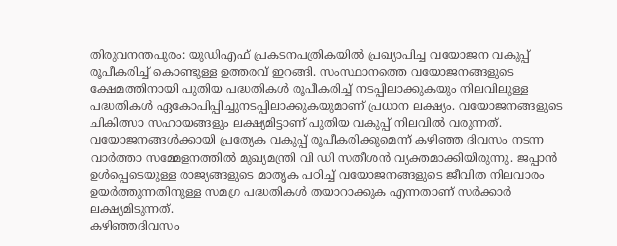തിരുവനന്തപുരം: യുഡിഎഫ് പ്രകടനപത്രികയിൽ പ്രഖ്യാപിച്ച വയോജന വകുപ്പ് രൂപീകരിച്ച് കൊണ്ടുള്ള ഉത്തരവ് ഇറങ്ങി. സംസ്ഥാനത്തെ വയോജനങ്ങളുടെ ക്ഷേമത്തിനായി പുതിയ പദ്ധതികൾ രൂപീകരിച്ച് നടപ്പിലാക്കുകയും നിലവിലുള്ള പദ്ധതികൾ ഏകോപിപ്പിച്ചുനടപ്പിലാക്കുകയുമാണ് പ്രധാന ലക്ഷ്യം. വയോജനങ്ങളുടെ ചികിത്സാ സഹായങ്ങളും ലക്ഷ്യമിട്ടാണ് പുതിയ വകുപ്പ് നിലവിൽ വരുന്നത്.
വയോജനങ്ങൾക്കായി പ്രത്യേക വകുപ്പ് രൂപീകരിക്കുമെന്ന് കഴിഞ്ഞ ദിവസം നടന്ന വാർത്താ സമ്മേളനത്തിൽ മുഖ്യമന്ത്രി വി ഡി സതീശൻ വ്യക്തമാക്കിയിരുന്നു. ജപ്പാൻ ഉൾപ്പെടെയുള്ള രാജ്യങ്ങളുടെ മാതൃക പഠിച്ച് വയോജനങ്ങളുടെ ജീവിത നിലവാരം ഉയർത്തുന്നതിനുള്ള സമഗ്ര പദ്ധതികൾ തയാറാക്കുക എന്നതാണ് സർക്കാർ ലക്ഷ്യമിടുന്നത്.
കഴിഞ്ഞദിവസം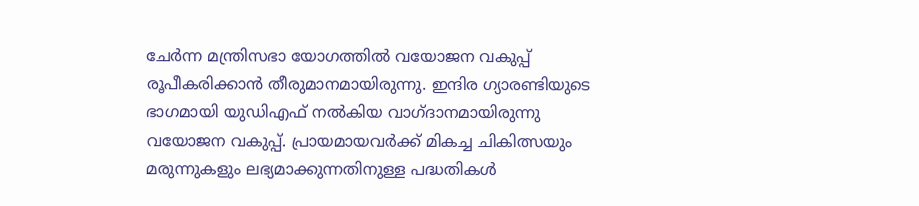ചേർന്ന മന്ത്രിസഭാ യോഗത്തിൽ വയോജന വകുപ്പ് രൂപീകരിക്കാൻ തീരുമാനമായിരുന്നു. ഇന്ദിര ഗ്യാരണ്ടിയുടെ ഭാഗമായി യുഡിഎഫ് നൽകിയ വാഗ്ദാനമായിരുന്നു വയോജന വകുപ്പ്. പ്രായമായവർക്ക് മികച്ച ചികിത്സയും മരുന്നുകളും ലഭ്യമാക്കുന്നതിനുള്ള പദ്ധതികൾ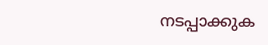നടപ്പാക്കുക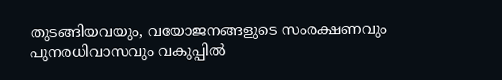തുടങ്ങിയവയും, വയോജനങ്ങളുടെ സംരക്ഷണവും പുനരധിവാസവും വകുപ്പിൽ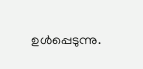ഉൾപ്പെടുന്നു.